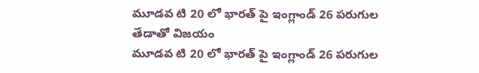మూడవ టి 20 లో భారత్ పై ఇంగ్లాండ్ 26 పరుగుల తేడాతో విజయం
మూడవ టి 20 లో భారత్ పై ఇంగ్లాండ్ 26 పరుగుల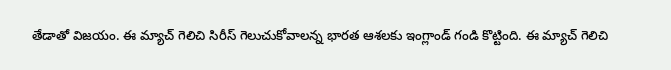తేడాతో విజయం. ఈ మ్యాచ్ గెలిచి సిరీస్ గెలుచుకోవాలన్న భారత ఆశలకు ఇంగ్లాండ్ గండి కొట్టింది. ఈ మ్యాచ్ గెలిచి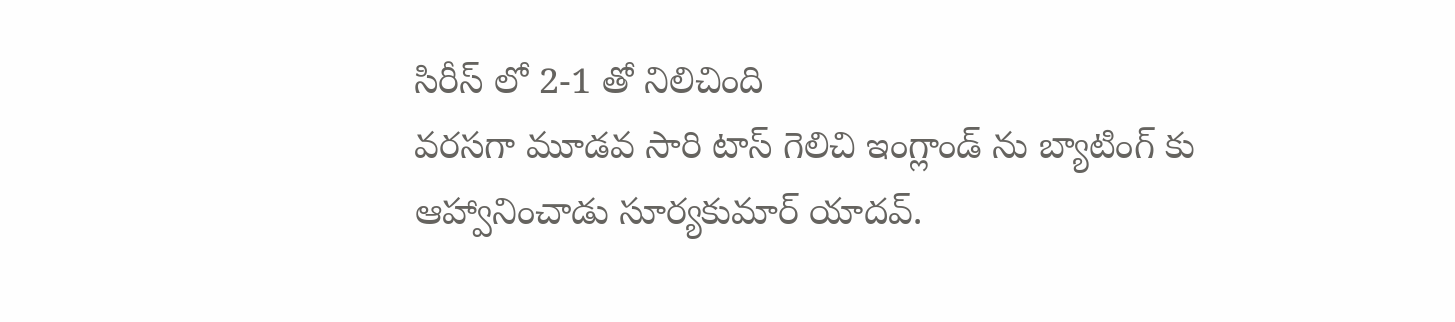సిరీస్ లో 2-1 తో నిలిచింది
వరసగా మూడవ సారి టాస్ గెలిచి ఇంగ్లాండ్ ను బ్యాటింగ్ కు ఆహ్వానించాడు సూర్యకుమార్ యాదవ్.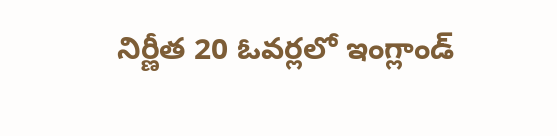నిర్ణీత 20 ఓవర్లలో ఇంగ్లాండ్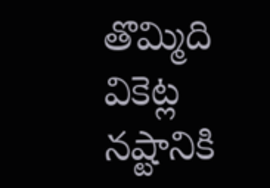తొమ్మిది వికెట్ల నష్టానికి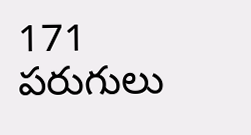171 పరుగులు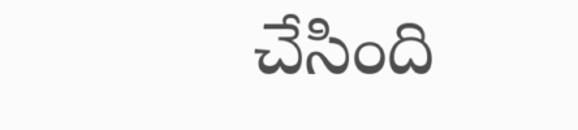చేసింది